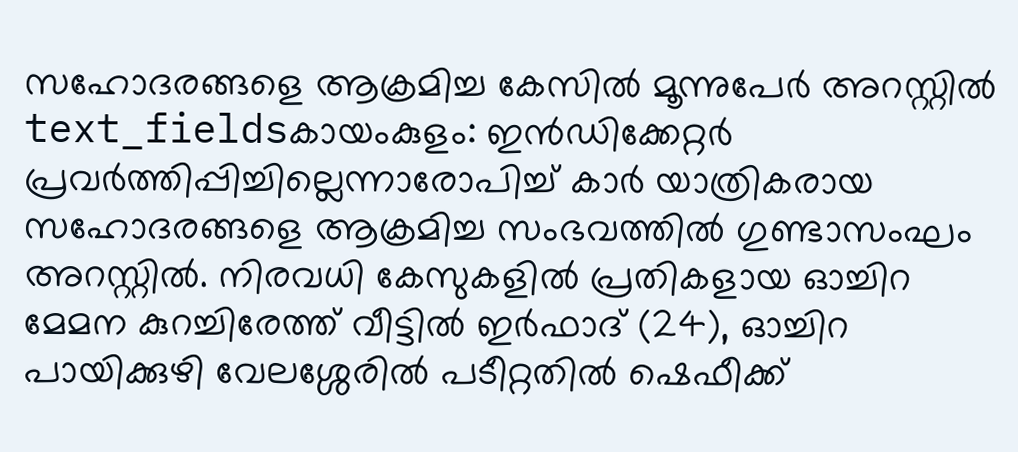സഹോദരങ്ങളെ ആക്രമിച്ച കേസിൽ മൂന്നുപേർ അറസ്റ്റിൽ
text_fieldsകായംകുളം: ഇൻഡിക്കേറ്റർ പ്രവർത്തിപ്പിച്ചില്ലെന്നാരോപിച്ച് കാർ യാത്രികരായ സഹോദരങ്ങളെ ആക്രമിച്ച സംഭവത്തിൽ ഗുണ്ടാസംഘം അറസ്റ്റിൽ. നിരവധി കേസുകളിൽ പ്രതികളായ ഓച്ചിറ മേമന കുറച്ചിരേത്ത് വീട്ടിൽ ഇർഫാദ് (24), ഓച്ചിറ പായിക്കുഴി വേലശ്ശേരിൽ പടീറ്റതിൽ ഷെഫീക്ക്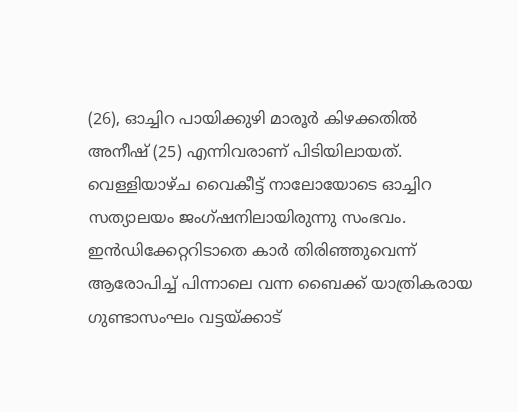(26), ഓച്ചിറ പായിക്കുഴി മാരൂർ കിഴക്കതിൽ അനീഷ് (25) എന്നിവരാണ് പിടിയിലായത്. വെള്ളിയാഴ്ച വൈകീട്ട് നാലോയോടെ ഓച്ചിറ സത്യാലയം ജംഗ്ഷനിലായിരുന്നു സംഭവം.
ഇൻഡിക്കേറ്ററിടാതെ കാർ തിരിഞ്ഞുവെന്ന് ആരോപിച്ച് പിന്നാലെ വന്ന ബൈക്ക് യാത്രികരായ ഗുണ്ടാസംഘം വട്ടയ്ക്കാട്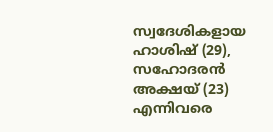സ്വദേശികളായ ഹാശിഷ് (29), സഹോദരൻ അക്ഷയ് (23) എന്നിവരെ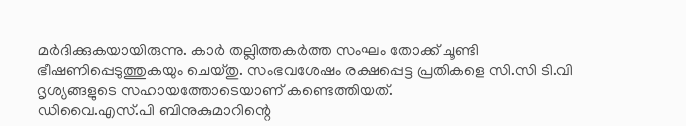മർദിക്കുകയായിരുന്നു. കാർ തല്ലിത്തകർത്ത സംഘം തോക്ക് ചൂണ്ടി ഭീഷണിപ്പെടുത്തുകയും ചെയ്തു. സംഭവശേഷം രക്ഷപ്പെട്ട പ്രതികളെ സി.സി ടി.വി ദൃശ്യങ്ങളുടെ സഹായത്തോടെയാണ് കണ്ടെത്തിയത്.
ഡിവൈ.എസ്.പി ബിനുകുമാറിന്റെ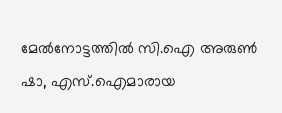മേൽനോട്ടത്തിൽ സി.ഐ അരുൺ ഷാ, എസ്.ഐമാരായ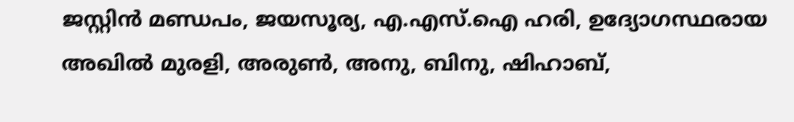ജസ്റ്റിൻ മണ്ഡപം, ജയസൂര്യ, എ.എസ്.ഐ ഹരി, ഉദ്യോഗസ്ഥരായ അഖിൽ മുരളി, അരുൺ, അനു, ബിനു, ഷിഹാബ്,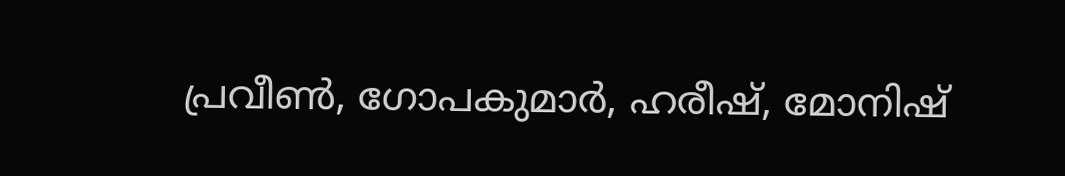പ്രവീൺ, ഗോപകുമാർ, ഹരീഷ്, മോനിഷ്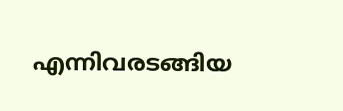എന്നിവരടങ്ങിയ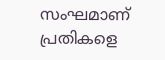സംഘമാണ് പ്രതികളെ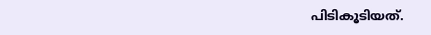പിടികൂടിയത്.